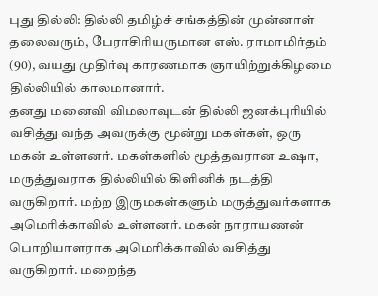புது தில்லி: தில்லி தமிழ்ச் சங்கத்தின் முன்னாள் தலைவரும், பேராசிரியருமான எஸ். ராமாமிர்தம் (90), வயது முதிர்வு காரணமாக ஞாயிற்றுக்கிழமை தில்லியில் காலமானார்.
தனது மனைவி விமலாவுடன் தில்லி ஜனக்புரியில் வசித்து வந்த அவருக்கு மூன்று மகள்கள், ஒரு மகன் உள்ளனர். மகள்களில் மூத்தவரான உஷா, மருத்துவராக தில்லியில் கிளினிக் நடத்தி வருகிறார். மற்ற இருமகள்களும் மருத்துவர்களாக அமெரிக்காவில் உள்ளனர். மகன் நாராயணன் பொறியாளராக அமெரிக்காவில் வசித்து வருகிறார். மறைந்த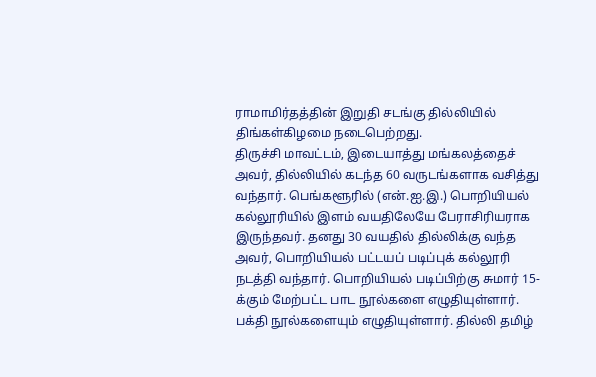ராமாமிர்தத்தின் இறுதி சடங்கு தில்லியில் திங்கள்கிழமை நடைபெற்றது.
திருச்சி மாவட்டம், இடையாத்து மங்கலத்தைச் அவர், தில்லியில் கடந்த 60 வருடங்களாக வசித்து வந்தார். பெங்களூரில் (என்.ஐ.இ.) பொறியியல் கல்லூரியில் இளம் வயதிலேயே பேராசிரியராக இருந்தவர். தனது 30 வயதில் தில்லிக்கு வந்த அவர், பொறியியல் பட்டயப் படிப்புக் கல்லூரி நடத்தி வந்தார். பொறியியல் படிப்பிற்கு சுமார் 15-க்கும் மேற்பட்ட பாட நூல்களை எழுதியுள்ளார். பக்தி நூல்களையும் எழுதியுள்ளார். தில்லி தமிழ்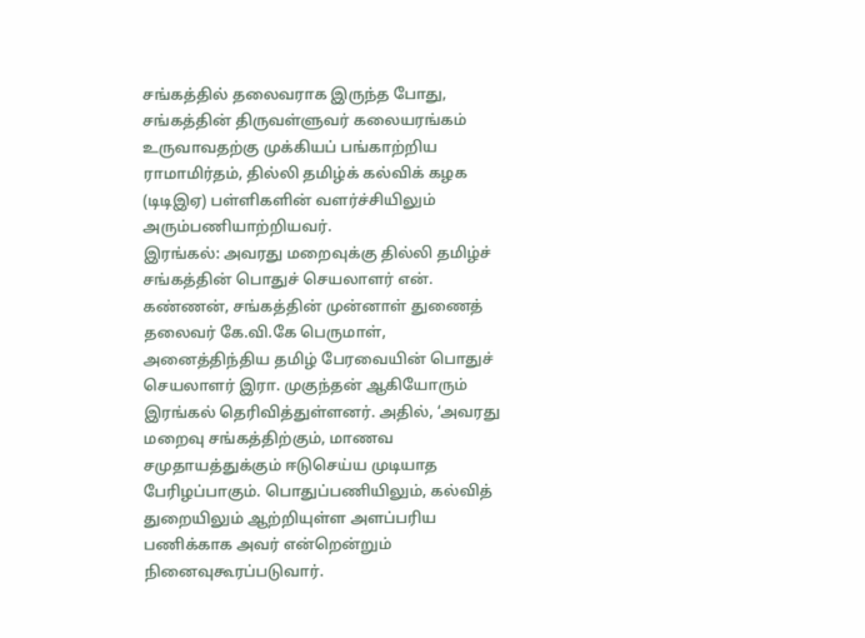சங்கத்தில் தலைவராக இருந்த போது, சங்கத்தின் திருவள்ளுவர் கலையரங்கம் உருவாவதற்கு முக்கியப் பங்காற்றிய ராமாமிர்தம், தில்லி தமிழ்க் கல்விக் கழக (டிடிஇஏ) பள்ளிகளின் வளர்ச்சியிலும் அரும்பணியாற்றியவர்.
இரங்கல்: அவரது மறைவுக்கு தில்லி தமிழ்ச் சங்கத்தின் பொதுச் செயலாளர் என். கண்ணன், சங்கத்தின் முன்னாள் துணைத் தலைவர் கே.வி.கே பெருமாள், அனைத்திந்திய தமிழ் பேரவையின் பொதுச் செயலாளர் இரா. முகுந்தன் ஆகியோரும் இரங்கல் தெரிவித்துள்ளனர். அதில், ‘அவரது மறைவு சங்கத்திற்கும், மாணவ சமுதாயத்துக்கும் ஈடுசெய்ய முடியாத பேரிழப்பாகும். பொதுப்பணியிலும், கல்வித் துறையிலும் ஆற்றியுள்ள அளப்பரிய பணிக்காக அவர் என்றென்றும் நினைவுகூரப்படுவார்.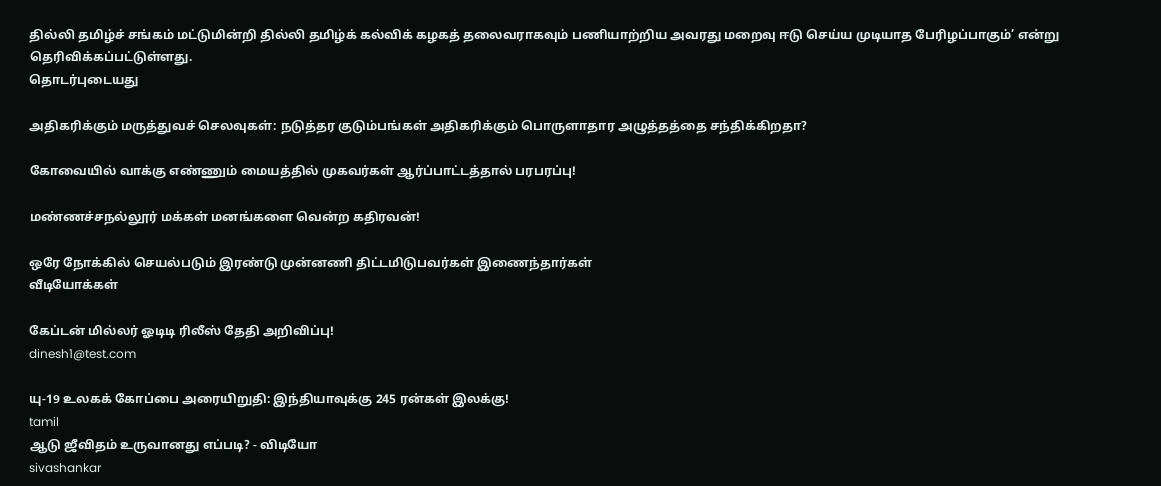தில்லி தமிழ்ச் சங்கம் மட்டுமின்றி தில்லி தமிழ்க் கல்விக் கழகத் தலைவராகவும் பணியாற்றிய அவரது மறைவு ஈடு செய்ய முடியாத பேரிழப்பாகும்’ என்று தெரிவிக்கப்பட்டுள்ளது.
தொடர்புடையது

அதிகரிக்கும் மருத்துவச் செலவுகள்: நடுத்தர குடும்பங்கள் அதிகரிக்கும் பொருளாதார அழுத்தத்தை சந்திக்கிறதா?

கோவையில் வாக்கு எண்ணும் மையத்தில் முகவர்கள் ஆர்ப்பாட்டத்தால் பரபரப்பு!

மண்ணச்சநல்லூர் மக்கள் மனங்களை வென்ற கதிரவன்!

ஒரே நோக்கில் செயல்படும் இரண்டு முன்னணி திட்டமிடுபவர்கள் இணைந்தார்கள்
வீடியோக்கள்

கேப்டன் மில்லர் ஓடிடி ரிலீஸ் தேதி அறிவிப்பு!
dinesh1@test.com

யு-19 உலகக் கோப்பை அரையிறுதி: இந்தியாவுக்கு 245 ரன்கள் இலக்கு!
tamil
ஆடு ஜீவிதம் உருவானது எப்படி? - விடியோ
sivashankar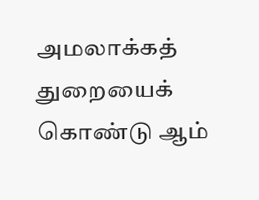அமலாக்கத் துறையைக் கொண்டு ஆம்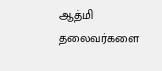ஆத்மி தலைவர்களை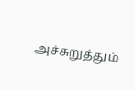அச்சுறுத்தும்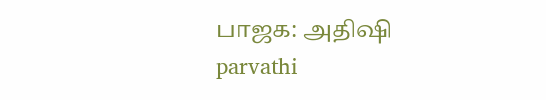பாஜக: அதிஷி
parvathi